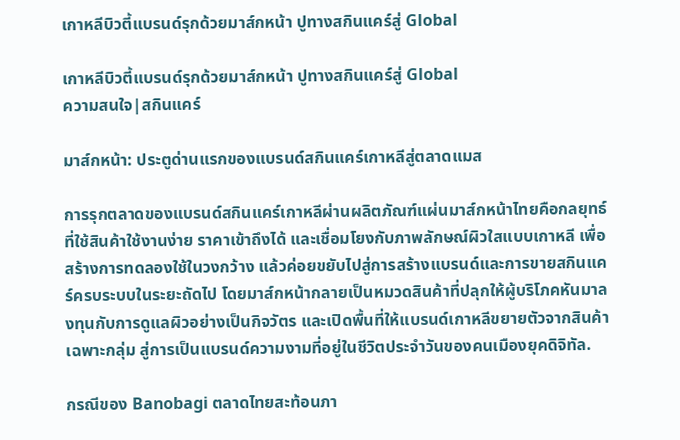เกาหลีบิวตี้แบรนด์รุกด้วยมาส์กหน้า ปูทางสกินแคร์สู่ Global

เกาหลีบิวตี้แบรนด์รุกด้วยมาส์กหน้า ปูทางสกินแคร์สู่ Global
ความสนใจ|สกินแคร์

มาส์กหน้า: ประตูด่านแรกของแบรนด์สกินแคร์เกาหลีสู่ตลาดแมส

การรุกตลาดของแบรนด์สกินแคร์เกาหลีผ่านผลิตภัณฑ์แผ่นมาส์กหน้าไทยคือกลยุทธ์ที่ใช้สินค้าใช้งานง่าย ราคาเข้าถึงได้ และเชื่อมโยงกับภาพลักษณ์ผิวใสแบบเกาหลี เพื่อสร้างการทดลองใช้ในวงกว้าง แล้วค่อยขยับไปสู่การสร้างแบรนด์และการขายสกินแคร์ครบระบบในระยะถัดไป โดยมาส์กหน้ากลายเป็นหมวดสินค้าที่ปลุกให้ผู้บริโภคหันมาลงทุนกับการดูแลผิวอย่างเป็นกิจวัตร และเปิดพื้นที่ให้แบรนด์เกาหลีขยายตัวจากสินค้าเฉพาะกลุ่ม สู่การเป็นแบรนด์ความงามที่อยู่ในชีวิตประจำวันของคนเมืองยุคดิจิทัล.

กรณีของ Banobagi ตลาดไทยสะท้อนภา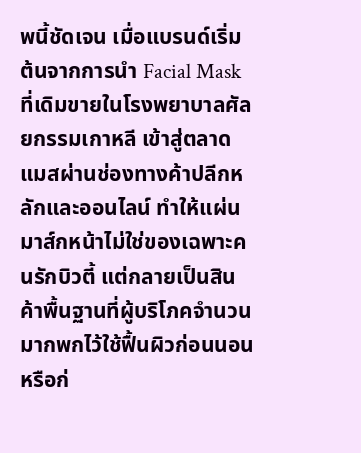พนี้ชัดเจน เมื่อแบรนด์เริ่มต้นจากการนำ Facial Mask ที่เดิมขายในโรงพยาบาลศัลยกรรมเกาหลี เข้าสู่ตลาดแมสผ่านช่องทางค้าปลีกหลักและออนไลน์ ทำให้แผ่นมาส์กหน้าไม่ใช่ของเฉพาะคนรักบิวตี้ แต่กลายเป็นสินค้าพื้นฐานที่ผู้บริโภคจำนวนมากพกไว้ใช้ฟื้นผิวก่อนนอนหรือก่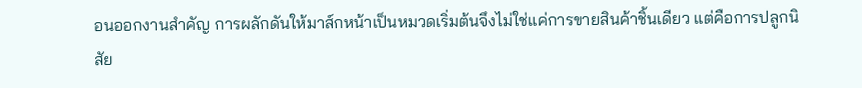อนออกงานสำคัญ การผลักดันให้มาส์กหน้าเป็นหมวดเริ่มต้นจึงไม่ใช่แค่การขายสินค้าชิ้นเดียว แต่คือการปลูกนิสัย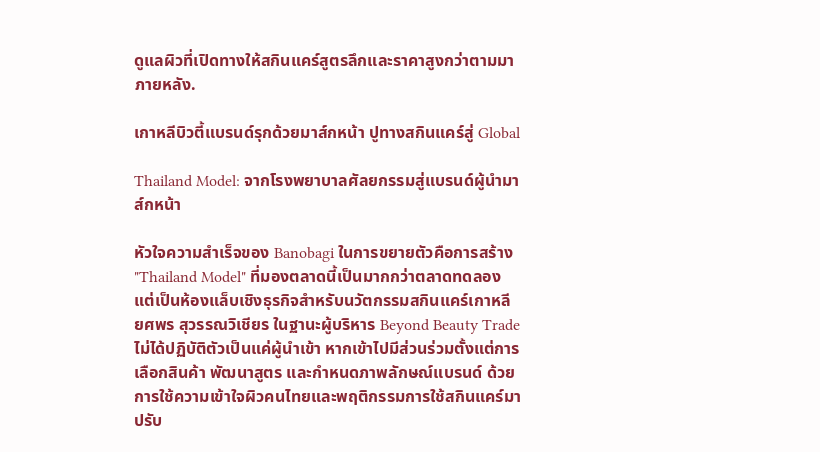ดูแลผิวที่เปิดทางให้สกินแคร์สูตรลึกและราคาสูงกว่าตามมาภายหลัง.

เกาหลีบิวตี้แบรนด์รุกด้วยมาส์กหน้า ปูทางสกินแคร์สู่ Global

Thailand Model: จากโรงพยาบาลศัลยกรรมสู่แบรนด์ผู้นำมาส์กหน้า

หัวใจความสำเร็จของ Banobagi ในการขยายตัวคือการสร้าง "Thailand Model" ที่มองตลาดนี้เป็นมากกว่าตลาดทดลอง แต่เป็นห้องแล็บเชิงธุรกิจสำหรับนวัตกรรมสกินแคร์เกาหลี ยศพร สุวรรณวิเชียร ในฐานะผู้บริหาร Beyond Beauty Trade ไม่ได้ปฏิบัติตัวเป็นแค่ผู้นำเข้า หากเข้าไปมีส่วนร่วมตั้งแต่การเลือกสินค้า พัฒนาสูตร และกำหนดภาพลักษณ์แบรนด์ ด้วยการใช้ความเข้าใจผิวคนไทยและพฤติกรรมการใช้สกินแคร์มาปรับ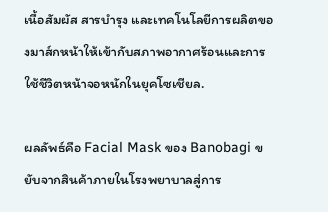เนื้อสัมผัส สารบำรุง และเทคโนโลยีการผลิตของมาส์กหน้าให้เข้ากับสภาพอากาศร้อนและการใช้ชีวิตหน้าจอหนักในยุคโซเชียล.

ผลลัพธ์คือ Facial Mask ของ Banobagi ขยับจากสินค้าภายในโรงพยาบาลสู่การ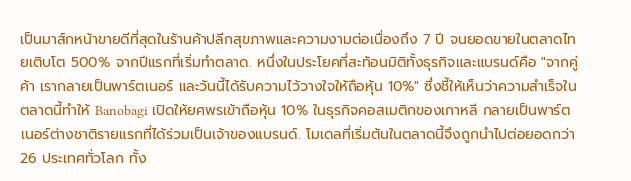เป็นมาส์กหน้าขายดีที่สุดในร้านค้าปลีกสุขภาพและความงามต่อเนื่องถึง 7 ปี จนยอดขายในตลาดไทยเติบโต 500% จากปีแรกที่เริ่มทำตลาด. หนึ่งในประโยคที่สะท้อนมิติทั้งธุรกิจและแบรนด์คือ "จากคู่ค้า เรากลายเป็นพาร์ตเนอร์ และวันนี้ได้รับความไว้วางใจให้ถือหุ้น 10%" ซึ่งชี้ให้เห็นว่าความสำเร็จในตลาดนี้ทำให้ Banobagi เปิดให้ยศพรเข้าถือหุ้น 10% ในธุรกิจคอสเมติกของเกาหลี กลายเป็นพาร์ตเนอร์ต่างชาติรายแรกที่ได้ร่วมเป็นเจ้าของแบรนด์. โมเดลที่เริ่มต้นในตลาดนี้จึงถูกนำไปต่อยอดกว่า 26 ประเทศทั่วโลก ทั้ง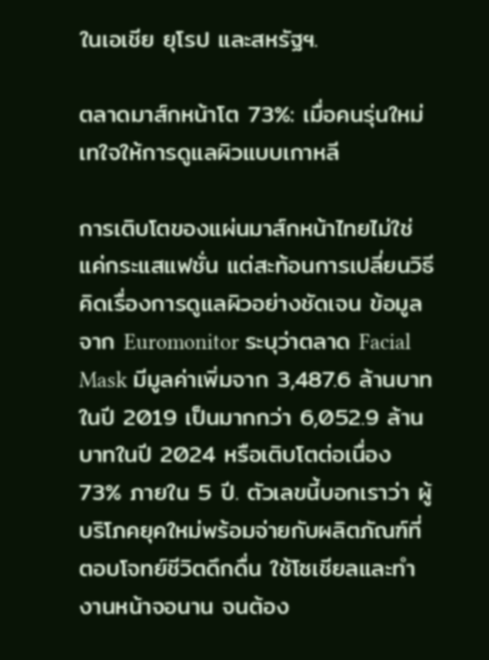ในเอเชีย ยุโรป และสหรัฐฯ.

ตลาดมาส์กหน้าโต 73%: เมื่อคนรุ่นใหม่เทใจให้การดูแลผิวแบบเกาหลี

การเติบโตของแผ่นมาส์กหน้าไทยไม่ใช่แค่กระแสแฟชั่น แต่สะท้อนการเปลี่ยนวิธีคิดเรื่องการดูแลผิวอย่างชัดเจน ข้อมูลจาก Euromonitor ระบุว่าตลาด Facial Mask มีมูลค่าเพิ่มจาก 3,487.6 ล้านบาทในปี 2019 เป็นมากกว่า 6,052.9 ล้านบาทในปี 2024 หรือเติบโตต่อเนื่อง 73% ภายใน 5 ปี. ตัวเลขนี้บอกเราว่า ผู้บริโภคยุคใหม่พร้อมจ่ายกับผลิตภัณฑ์ที่ตอบโจทย์ชีวิตดึกดื่น ใช้โซเชียลและทำงานหน้าจอนาน จนต้อง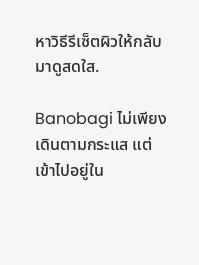หาวิธีรีเซ็ตผิวให้กลับมาดูสดใส.

Banobagi ไม่เพียงเดินตามกระแส แต่เข้าไปอยู่ใน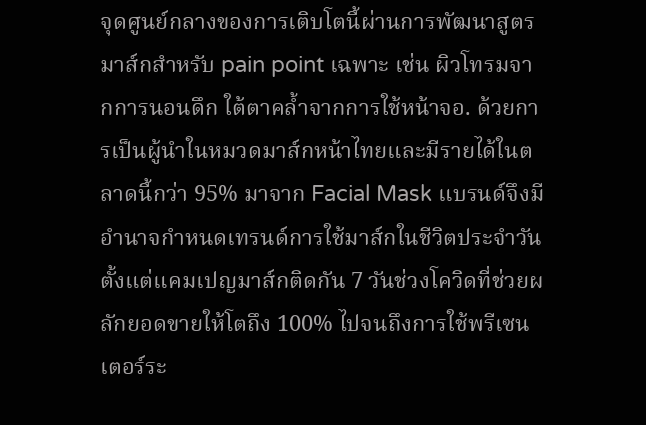จุดศูนย์กลางของการเติบโตนี้ผ่านการพัฒนาสูตรมาส์กสำหรับ pain point เฉพาะ เช่น ผิวโทรมจากการนอนดึก ใต้ตาคล้ำจากการใช้หน้าจอ. ด้วยการเป็นผู้นำในหมวดมาส์กหน้าไทยและมีรายได้ในตลาดนี้กว่า 95% มาจาก Facial Mask แบรนด์จึงมีอำนาจกำหนดเทรนด์การใช้มาส์กในชีวิตประจำวัน ตั้งแต่แคมเปญมาส์กติดกัน 7 วันช่วงโควิดที่ช่วยผลักยอดขายให้โตถึง 100% ไปจนถึงการใช้พรีเซนเตอร์ระ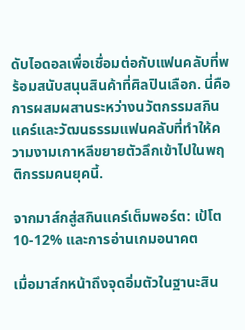ดับไอดอลเพื่อเชื่อมต่อกับแฟนคลับที่พร้อมสนับสนุนสินค้าที่ศิลปินเลือก. นี่คือการผสมผสานระหว่างนวัตกรรมสกินแคร์และวัฒนธรรมแฟนคลับที่ทำให้ความงามเกาหลีขยายตัวลึกเข้าไปในพฤติกรรมคนยุคนี้.

จากมาส์กสู่สกินแคร์เต็มพอร์ต: เป้โต 10-12% และการอ่านเกมอนาคต

เมื่อมาส์กหน้าถึงจุดอิ่มตัวในฐานะสิน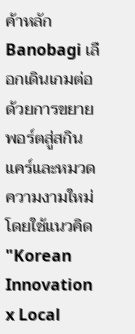ค้าหลัก Banobagi เลือกเดินเกมต่อด้วยการขยายพอร์ตสู่สกินแคร์และหมวดความงามใหม่ โดยใช้แนวคิด "Korean Innovation x Local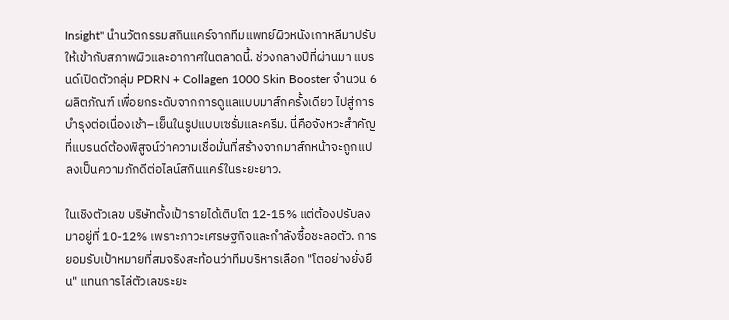Insight" นำนวัตกรรมสกินแคร์จากทีมแพทย์ผิวหนังเกาหลีมาปรับให้เข้ากับสภาพผิวและอากาศในตลาดนี้. ช่วงกลางปีที่ผ่านมา แบรนด์เปิดตัวกลุ่ม PDRN + Collagen 1000 Skin Booster จำนวน 6 ผลิตภัณฑ์ เพื่อยกระดับจากการดูแลแบบมาส์กครั้งเดียว ไปสู่การบำรุงต่อเนื่องเช้า–เย็นในรูปแบบเซรั่มและครีม. นี่คือจังหวะสำคัญที่แบรนด์ต้องพิสูจน์ว่าความเชื่อมั่นที่สร้างจากมาส์กหน้าจะถูกแปลงเป็นความภักดีต่อไลน์สกินแคร์ในระยะยาว.

ในเชิงตัวเลข บริษัทตั้งเป้ารายได้เติบโต 12-15% แต่ต้องปรับลงมาอยู่ที่ 10-12% เพราะภาวะเศรษฐกิจและกำลังซื้อชะลอตัว. การยอมรับเป้าหมายที่สมจริงสะท้อนว่าทีมบริหารเลือก "โตอย่างยั่งยืน" แทนการไล่ตัวเลขระยะ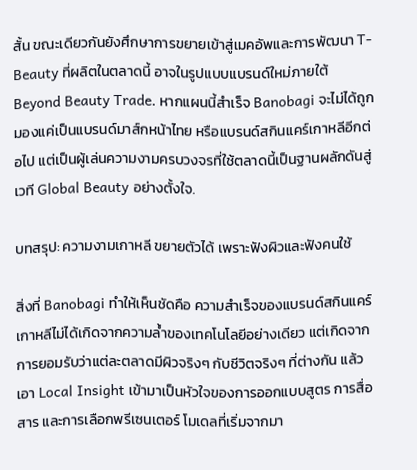สั้น ขณะเดียวกันยังศึกษาการขยายเข้าสู่เมคอัพและการพัฒนา T-Beauty ที่ผลิตในตลาดนี้ อาจในรูปแบบแบรนด์ใหม่ภายใต้ Beyond Beauty Trade. หากแผนนี้สำเร็จ Banobagi จะไม่ได้ถูกมองแค่เป็นแบรนด์มาส์กหน้าไทย หรือแบรนด์สกินแคร์เกาหลีอีกต่อไป แต่เป็นผู้เล่นความงามครบวงจรที่ใช้ตลาดนี้เป็นฐานผลักดันสู่เวที Global Beauty อย่างตั้งใจ.

บทสรุป: ความงามเกาหลี ขยายตัวได้ เพราะฟังผิวและฟังคนใช้

สิ่งที่ Banobagi ทำให้เห็นชัดคือ ความสำเร็จของแบรนด์สกินแคร์เกาหลีไม่ได้เกิดจากความล้ำของเทคโนโลยีอย่างเดียว แต่เกิดจากการยอมรับว่าแต่ละตลาดมีผิวจริงๆ กับชีวิตจริงๆ ที่ต่างกัน แล้วเอา Local Insight เข้ามาเป็นหัวใจของการออกแบบสูตร การสื่อสาร และการเลือกพรีเซนเตอร์ โมเดลที่เริ่มจากมา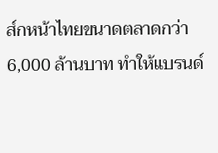ส์กหน้าไทยขนาดตลาดกว่า 6,000 ล้านบาท ทำให้แบรนด์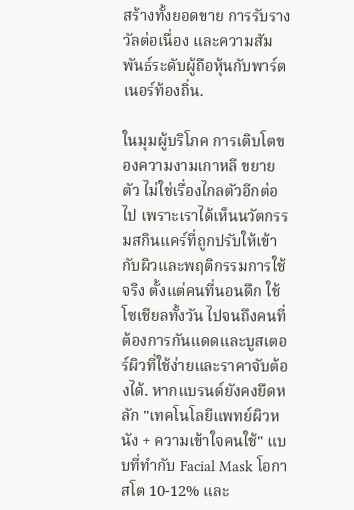สร้างทั้งยอดขาย การรับรางวัลต่อเนื่อง และความสัมพันธ์ระดับผู้ถือหุ้นกับพาร์ตเนอร์ท้องถิ่น.

ในมุมผู้บริโภค การเติบโตของความงามเกาหลี ขยายตัว ไม่ใช่เรื่องไกลตัวอีกต่อไป เพราะเราได้เห็นนวัตกรรมสกินแคร์ที่ถูกปรับให้เข้ากับผิวและพฤติกรรมการใช้จริง ตั้งแต่คนที่นอนดึก ใช้โซเชียลทั้งวัน ไปจนถึงคนที่ต้องการกันแดดและบูสเตอร์ผิวที่ใช้ง่ายและราคาจับต้องได้. หากแบรนด์ยังคงยึดหลัก "เทคโนโลยีแพทย์ผิวหนัง + ความเข้าใจคนใช้" แบบที่ทำกับ Facial Mask โอกาสโต 10-12% และ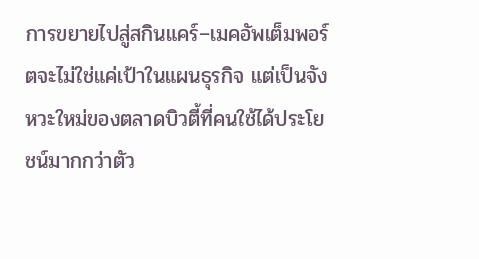การขยายไปสู่สกินแคร์–เมคอัพเต็มพอร์ตจะไม่ใช่แค่เป้าในแผนธุรกิจ แต่เป็นจังหวะใหม่ของตลาดบิวตี้ที่คนใช้ได้ประโยชน์มากกว่าตัว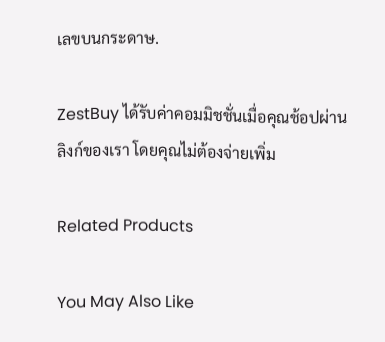เลขบนกระดาษ.

ZestBuy ได้รับค่าคอมมิชชั่นเมื่อคุณช้อปผ่านลิงก์ของเรา โดยคุณไม่ต้องจ่ายเพิ่ม

Related Products

You May Also Like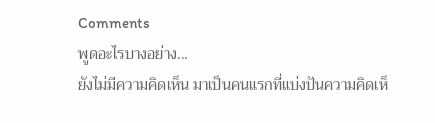Comments
พูดอะไรบางอย่าง...
ยังไม่มีความคิดเห็น มาเป็นคนแรกที่แบ่งปันความคิดเห็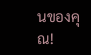นของคุณ!